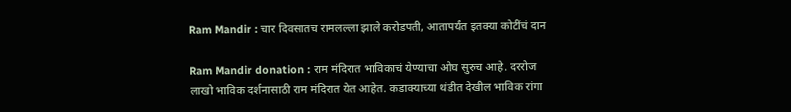Ram Mandir : चार दिवसातच रामलल्ला झाले करोडपती, आतापर्यंत इतक्या कोटींचं दान

Ram Mandir donation : राम मंदिरात भाविकाचं येण्याचा ओघ सुरुच आहे. दररोज लाखो भाविक दर्शनासाठी राम मंदिरात येत आहेत. कडाक्याच्या थंडीत देखील भाविक रांगा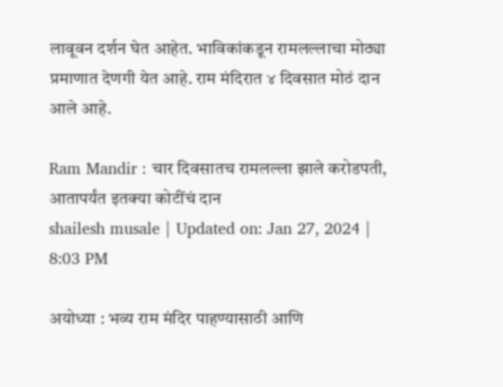लावूवन दर्शन घेत आहेत. भाविकांकडून रामलल्लाचा मोठ्या प्रमाणात देणगी येत आहे. राम मंदिरात ४ दिवसात मोठं दान आले आहे.

Ram Mandir : चार दिवसातच रामलल्ला झाले करोडपती, आतापर्यंत इतक्या कोटींचं दान
shailesh musale | Updated on: Jan 27, 2024 | 8:03 PM

अयोध्या : भव्य राम मंदिर पाहण्यासाठी आणि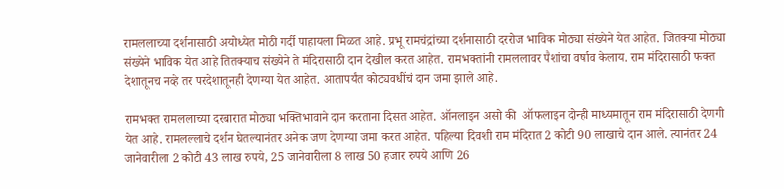रामललाच्या दर्शनासाठी अयोध्येत मोठी गर्दी पाहायला मिळत आहे. प्रभू रामचंद्रांच्या दर्शनासाठी दररोज भाविक मोठ्या संख्येने येत आहेत. जितक्या मोठ्या संख्येने भाविक येत आहे तितक्याच संख्येने ते मंदिरासाठी दान देखील करत आहेत. रामभक्तांनी रामललावर पैशांचा वर्षाव केलाय. राम मंदिरासाठी फक्त देशातूनच नव्हे तर परदेशातूनही देणग्या येत आहेत. आतापर्यंत कोट्यवधींचं दान जमा झाले आहे.

रामभक्त रामललाच्या दरबारात मोठ्या भक्तिभावाने दान करताना दिसत आहेत. ऑनलाइन असो की  ऑफलाइन दोन्ही माध्यमातून राम मंदिरासाठी देणगी येत आहे. रामलल्लाचे दर्शन घेतल्यानंतर अनेक जण देणग्या जमा करत आहेत. पहिल्या दिवशी राम मंदिरात 2 कोटी 90 लाखाचे दान आले. त्यानंतर 24 जानेवारीला 2 कोटी 43 लाख रुपये, 25 जानेवारीला 8 लाख 50 हजार रुपये आणि 26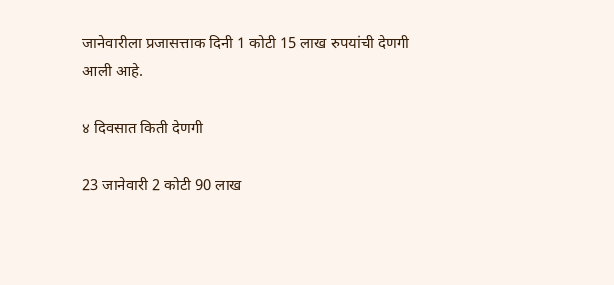जानेवारीला प्रजासत्ताक दिनी 1 कोटी 15 लाख रुपयांची देणगी आली आहे.

४ दिवसात किती देणगी

23 जानेवारी 2 कोटी 90 लाख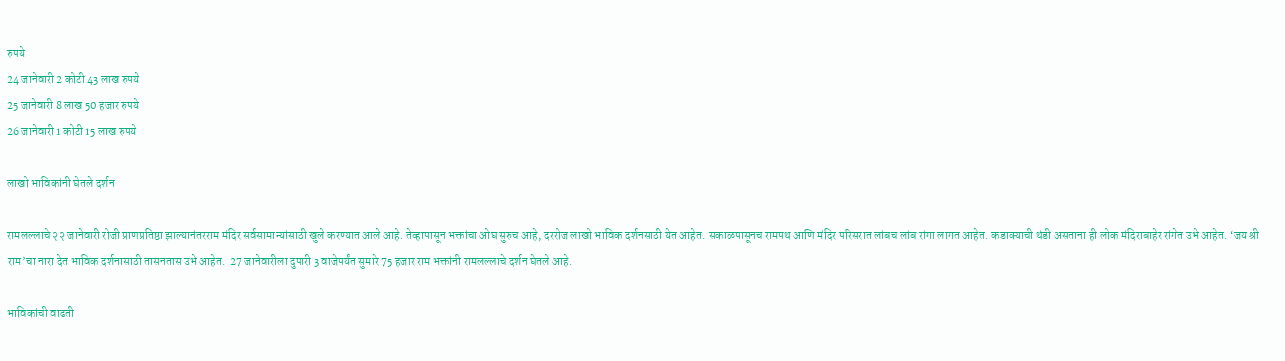रुपये
24 जानेवारी 2 कोटी 43 लाख रुपये
25 जानेवारी 8 लाख 50 हजार रुपये
26 जानेवारी 1 कोटी 15 लाख रुपये

लाखो भाविकांनी घेतले दर्शन

रामलल्लाचे २२ जानेवारी रोजी प्राणप्रतिष्ठा झाल्यानंतरराम मंदिर सर्वसामान्यांसाठी खुले करण्यात आले आहे. तेव्हापासून भक्तांचा ओघ सुरुच आहे, दररोज लाखो भाविक दर्शनसाठी येत आहेत. सकाळपासूनच रामपथ आणि मंदिर परिसरात लांबच लांब रांगा लागत आहेत. कडाक्याची थंडी असताना ही लोक मंदिराबाहेर रांगेत उभे आहेत. ‘जय श्री राम’चा नारा देत भाविक दर्शनासाठी तासनतास उभे आहेत.  27 जानेवारीला दुपारी 3 वाजेपर्यंत सुमारे 75 हजार राम भक्तांनी रामलल्लाचे दर्शन घेतले आहे.

भाविकांची वाढती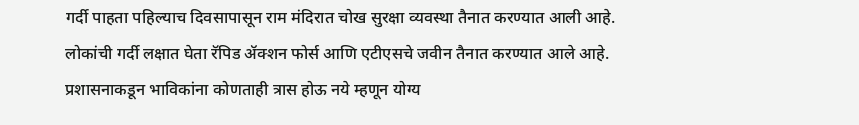गर्दी पाहता पहिल्याच दिवसापासून राम मंदिरात चोख सुरक्षा व्यवस्था तैनात करण्यात आली आहे. लोकांची गर्दी लक्षात घेता रॅपिड ॲक्शन फोर्स आणि एटीएसचे जवीन तैनात करण्यात आले आहे. प्रशासनाकडून भाविकांना कोणताही त्रास होऊ नये म्हणून योग्य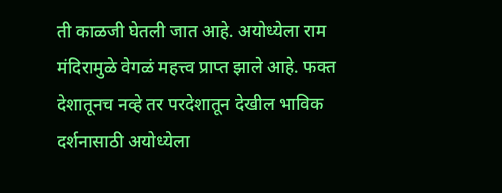ती काळजी घेतली जात आहे. अयोध्येला राम मंदिरामुळे वेगळं महत्त्व प्राप्त झाले आहे. फक्त देशातूनच नव्हे तर परदेशातून देखील भाविक दर्शनासाठी अयोध्येला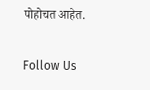पोहोचत आहेत.

Follow Us